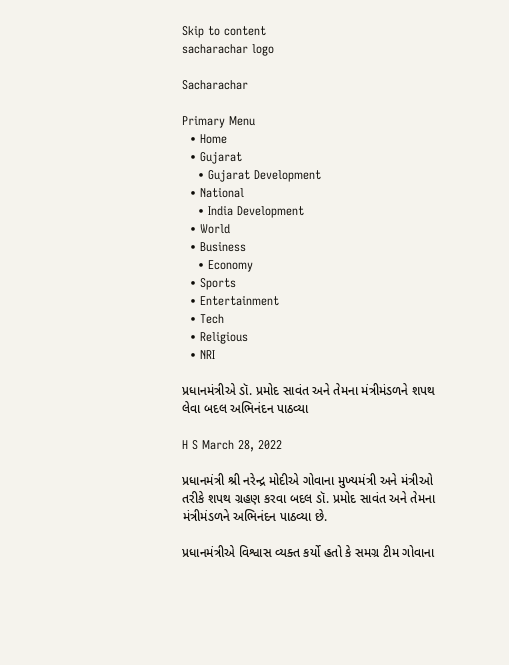Skip to content
sacharachar logo

Sacharachar

Primary Menu
  • Home
  • Gujarat
    • Gujarat Development
  • National
    • India Development
  • World
  • Business
    • Economy
  • Sports
  • Entertainment
  • Tech
  • Religious
  • NRI

પ્રધાનમંત્રીએ ડૉ. પ્રમોદ સાવંત અને તેમના મંત્રીમંડળને શપથ લેવા બદલ અભિનંદન પાઠવ્યા

H S March 28, 2022

પ્રધાનમંત્રી શ્રી નરેન્દ્ર મોદીએ ગોવાના મુખ્યમંત્રી અને મંત્રીઓ તરીકે શપથ ગ્રહણ કરવા બદલ ડૉ. પ્રમોદ સાવંત અને તેમના મંત્રીમંડળને અભિનંદન પાઠવ્યા છે.

પ્રધાનમંત્રીએ વિશ્વાસ વ્યક્ત કર્યો હતો કે સમગ્ર ટીમ ગોવાના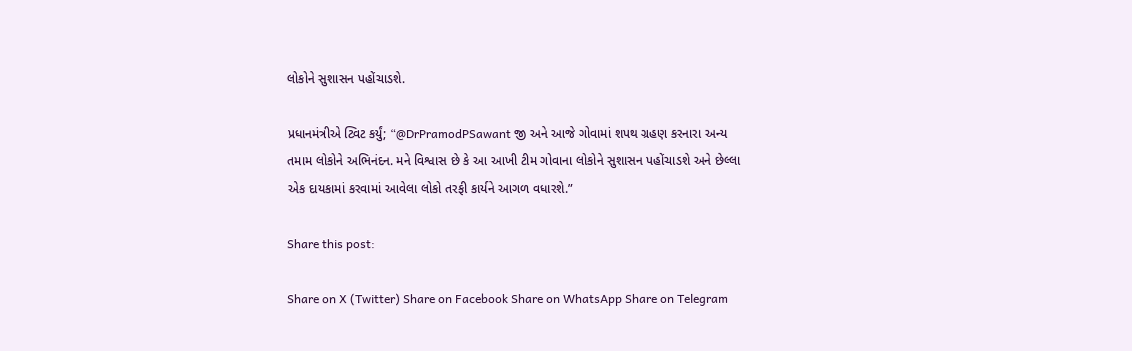લોકોને સુશાસન પહોંચાડશે.

પ્રધાનમંત્રીએ ટ્વિટ કર્યું; “@DrPramodPSawant જી અને આજે ગોવામાં શપથ ગ્રહણ કરનારા અન્ય તમામ લોકોને અભિનંદન. મને વિશ્વાસ છે કે આ આખી ટીમ ગોવાના લોકોને સુશાસન પહોંચાડશે અને છેલ્લા એક દાયકામાં કરવામાં આવેલા લોકો તરફી કાર્યને આગળ વધારશે.”

Share this post:

Share on X (Twitter) Share on Facebook Share on WhatsApp Share on Telegram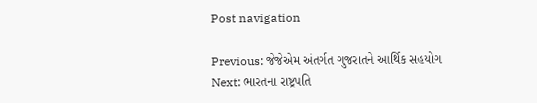Post navigation

Previous: જેજેએમ અંતર્ગત ગુજરાતને આર્થિક સહયોગ
Next: ભારતના રાષ્ટ્રપતિ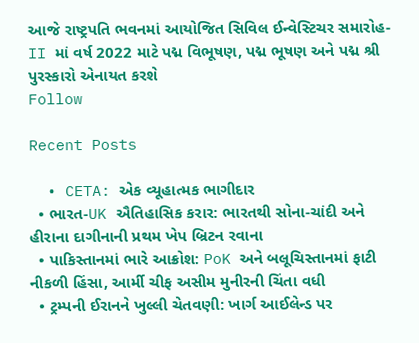આજે રાષ્ટ્રપતિ ભવનમાં આયોજિત સિવિલ ઈન્વેસ્ટિચર સમારોહ-II માં વર્ષ 2022 માટે પદ્મ વિભૂષણ, પદ્મ ભૂષણ અને પદ્મ શ્રી પુરસ્કારો એનાયત કરશે
Follow

Recent Posts

  • CETA: એક વ્યૂહાત્મક ભાગીદાર
  • ભારત-UK ઐતિહાસિક કરાર: ભારતથી સોના-ચાંદી અને હીરાના દાગીનાની પ્રથમ ખેપ બ્રિટન રવાના
  • પાકિસ્તાનમાં ભારે આક્રોશ: PoK અને બલૂચિસ્તાનમાં ફાટી નીકળી હિંસા, આર્મી ચીફ અસીમ મુનીરની ચિંતા વધી
  • ટ્રમ્પની ઈરાનને ખુલ્લી ચેતવણી: ખાર્ગ આઈલેન્ડ પર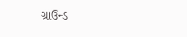ગ્રાઉન્ડ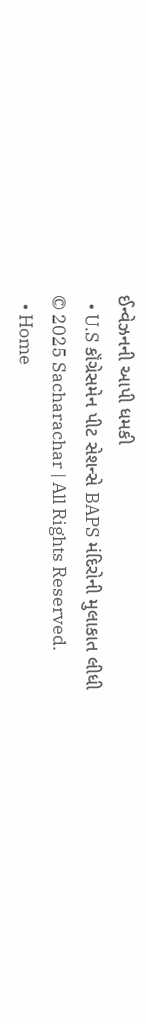ઈન્વેઝનની આપી ધમકી
  • U.S કૉંગ્રેસમેન પીટ સેશન્સે BAPS મંદિરોની મુલાકાત લીધી
© 2025 Sacharachar | All Rights Reserved.
  • Home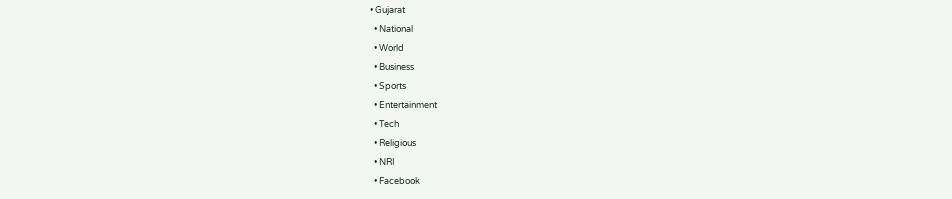• Gujarat
  • National
  • World
  • Business
  • Sports
  • Entertainment
  • Tech
  • Religious
  • NRI
  • Facebook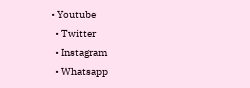• Youtube
  • Twitter
  • Instagram
  • Whatsapp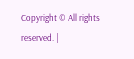Copyright © All rights reserved. |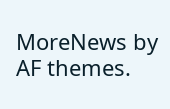MoreNews by AF themes.